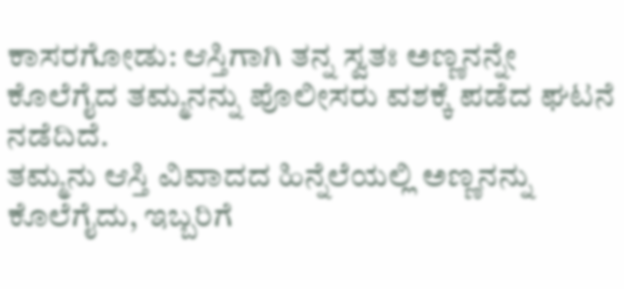ಕಾಸರಗೋಡು: ಆಸ್ತಿಗಾಗಿ ತನ್ನ ಸ್ವತಃ ಅಣ್ಣನನ್ನೇ ಕೊಲೆಗೈದ ತಮ್ಮನನ್ನು ಪೊಲೀಸರು ವಶಕ್ಕೆ ಪಡೆದ ಘಟನೆ ನಡೆದಿದೆ.
ತಮ್ಮನು ಆಸ್ತಿ ವಿವಾದದ ಹಿನ್ನೆಲೆಯಲ್ಲಿ ಅಣ್ಣನನ್ನು ಕೊಲೆಗೈದು, ಇಬ್ಬರಿಗೆ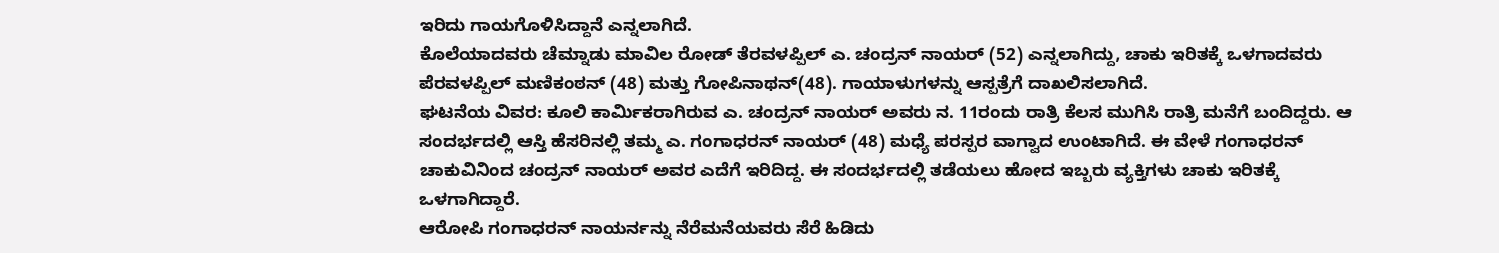ಇರಿದು ಗಾಯಗೊಳಿಸಿದ್ದಾನೆ ಎನ್ನಲಾಗಿದೆ.
ಕೊಲೆಯಾದವರು ಚೆಮ್ನಾಡು ಮಾವಿಲ ರೋಡ್ ತೆರವಳಪ್ಪಿಲ್ ಎ. ಚಂದ್ರನ್ ನಾಯರ್ (52) ಎನ್ನಲಾಗಿದ್ದು, ಚಾಕು ಇರಿತಕ್ಕೆ ಒಳಗಾದವರು ಪೆರವಳಪ್ಪಿಲ್ ಮಣಿಕಂಠನ್ (48) ಮತ್ತು ಗೋಪಿನಾಥನ್(48). ಗಾಯಾಳುಗಳನ್ನು ಆಸ್ಪತ್ರೆಗೆ ದಾಖಲಿಸಲಾಗಿದೆ.
ಘಟನೆಯ ವಿವರ: ಕೂಲಿ ಕಾರ್ಮಿಕರಾಗಿರುವ ಎ. ಚಂದ್ರನ್ ನಾಯರ್ ಅವರು ನ. 11ರಂದು ರಾತ್ರಿ ಕೆಲಸ ಮುಗಿಸಿ ರಾತ್ರಿ ಮನೆಗೆ ಬಂದಿದ್ದರು. ಆ ಸಂದರ್ಭದಲ್ಲಿ ಆಸ್ತಿ ಹೆಸರಿನಲ್ಲಿ ತಮ್ಮ ಎ. ಗಂಗಾಧರನ್ ನಾಯರ್ (48) ಮಧ್ಯೆ ಪರಸ್ಪರ ವಾಗ್ವಾದ ಉಂಟಾಗಿದೆ. ಈ ವೇಳೆ ಗಂಗಾಧರನ್ ಚಾಕುವಿನಿಂದ ಚಂದ್ರನ್ ನಾಯರ್ ಅವರ ಎದೆಗೆ ಇರಿದಿದ್ದ. ಈ ಸಂದರ್ಭದಲ್ಲಿ ತಡೆಯಲು ಹೋದ ಇಬ್ಬರು ವ್ಯಕ್ತಿಗಳು ಚಾಕು ಇರಿತಕ್ಕೆ ಒಳಗಾಗಿದ್ದಾರೆ.
ಆರೋಪಿ ಗಂಗಾಧರನ್ ನಾಯರ್ನನ್ನು ನೆರೆಮನೆಯವರು ಸೆರೆ ಹಿಡಿದು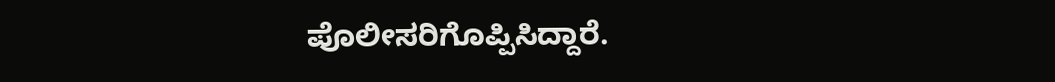ಪೊಲೀಸರಿಗೊಪ್ಪಿಸಿದ್ದಾರೆ.